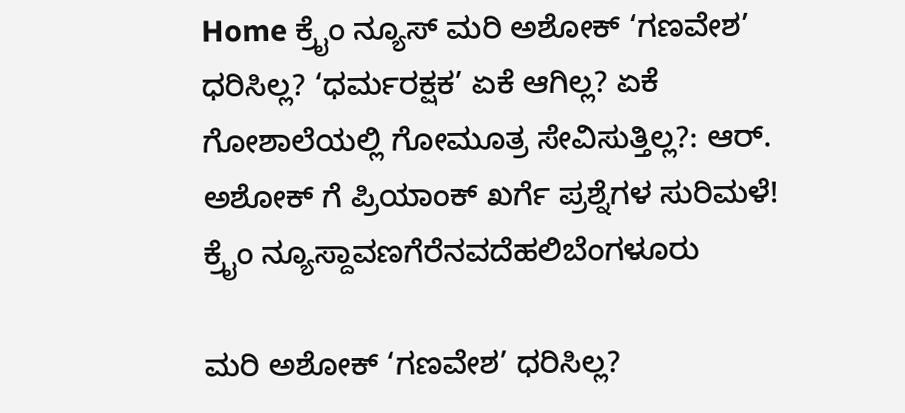Home ಕ್ರೈಂ ನ್ಯೂಸ್ ಮರಿ ಅಶೋಕ್ ‘ಗಣವೇಶ’ ಧರಿಸಿಲ್ಲ? ‘ಧರ್ಮರಕ್ಷಕ’ ಏಕೆ ಆಗಿಲ್ಲ? ಏಕೆ ಗೋಶಾಲೆಯಲ್ಲಿ ಗೋಮೂತ್ರ ಸೇವಿಸುತ್ತಿಲ್ಲ?: ಆರ್. ಅಶೋಕ್ ಗೆ ಪ್ರಿಯಾಂಕ್ ಖರ್ಗೆ ಪ್ರಶ್ನೆಗಳ ಸುರಿಮಳೆ!
ಕ್ರೈಂ ನ್ಯೂಸ್ದಾವಣಗೆರೆನವದೆಹಲಿಬೆಂಗಳೂರು

ಮರಿ ಅಶೋಕ್ ‘ಗಣವೇಶ’ ಧರಿಸಿಲ್ಲ?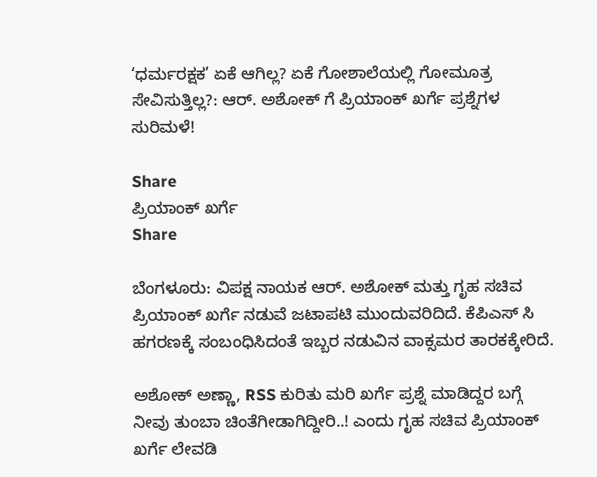‘ಧರ್ಮರಕ್ಷಕ’ ಏಕೆ ಆಗಿಲ್ಲ? ಏಕೆ ಗೋಶಾಲೆಯಲ್ಲಿ ಗೋಮೂತ್ರ ಸೇವಿಸುತ್ತಿಲ್ಲ?: ಆರ್. ಅಶೋಕ್ ಗೆ ಪ್ರಿಯಾಂಕ್ ಖರ್ಗೆ ಪ್ರಶ್ನೆಗಳ ಸುರಿಮಳೆ!

Share
ಪ್ರಿಯಾಂಕ್ ಖರ್ಗೆ
Share

ಬೆಂಗಳೂರು: ವಿಪಕ್ಷ ನಾಯಕ ಆರ್. ಅಶೋಕ್ ಮತ್ತು ಗೃಹ ಸಚಿವ ಪ್ರಿಯಾಂಕ್ ಖರ್ಗೆ ನಡುವೆ ಜಟಾಪಟಿ ಮುಂದುವರಿದಿದೆ. ಕೆಪಿಎಸ್ ಸಿ ಹಗರಣಕ್ಕೆ ಸಂಬಂಧಿಸಿದಂತೆ ಇಬ್ಬರ ನಡುವಿನ ವಾಕ್ಸಮರ ತಾರಕಕ್ಕೇರಿದೆ.

ಅಶೋಕ್ ಅಣ್ಣಾ, RSS ಕುರಿತು ಮರಿ ಖರ್ಗೆ ಪ್ರಶ್ನೆ ಮಾಡಿದ್ದರ ಬಗ್ಗೆ ನೀವು ತುಂಬಾ ಚಿಂತೆಗೀಡಾಗಿದ್ದೀರಿ..! ಎಂದು ಗೃಹ ಸಚಿವ ಪ್ರಿಯಾಂಕ್ ಖರ್ಗೆ ಲೇವಡಿ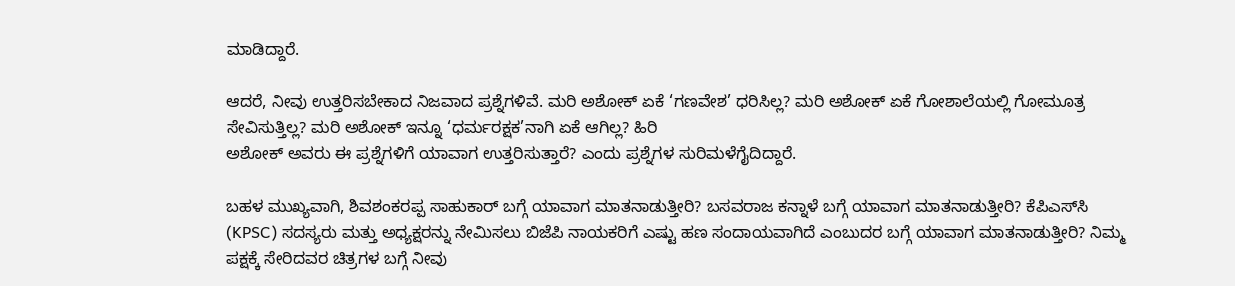ಮಾಡಿದ್ದಾರೆ.

ಆದರೆ, ನೀವು ಉತ್ತರಿಸಬೇಕಾದ ನಿಜವಾದ ಪ್ರಶ್ನೆಗಳಿವೆ. ಮರಿ ಅಶೋಕ್ ಏಕೆ ‘ಗಣವೇಶ’ ಧರಿಸಿಲ್ಲ? ಮರಿ ಅಶೋಕ್ ಏಕೆ ಗೋಶಾಲೆಯಲ್ಲಿ ಗೋಮೂತ್ರ ಸೇವಿಸುತ್ತಿಲ್ಲ? ಮರಿ ಅಶೋಕ್ ಇನ್ನೂ ‘ಧರ್ಮರಕ್ಷಕ’ನಾಗಿ ಏಕೆ ಆಗಿಲ್ಲ? ಹಿರಿ
ಅಶೋಕ್ ಅವರು ಈ ಪ್ರಶ್ನೆಗಳಿಗೆ ಯಾವಾಗ ಉತ್ತರಿಸುತ್ತಾರೆ? ಎಂದು ಪ್ರಶ್ನೆಗಳ ಸುರಿಮಳೆಗೈದಿದ್ದಾರೆ.

ಬಹಳ ಮುಖ್ಯವಾಗಿ, ಶಿವಶಂಕರಪ್ಪ ಸಾಹುಕಾರ್ ಬಗ್ಗೆ ಯಾವಾಗ ಮಾತನಾಡುತ್ತೀರಿ? ಬಸವರಾಜ ಕನ್ನಾಳೆ ಬಗ್ಗೆ ಯಾವಾಗ ಮಾತನಾಡುತ್ತೀರಿ? ಕೆಪಿಎಸ್‌ಸಿ (KPSC) ಸದಸ್ಯರು ಮತ್ತು ಅಧ್ಯಕ್ಷರನ್ನು ನೇಮಿಸಲು ಬಿಜೆಪಿ ನಾಯಕರಿಗೆ ಎಷ್ಟು ಹಣ ಸಂದಾಯವಾಗಿದೆ ಎಂಬುದರ ಬಗ್ಗೆ ಯಾವಾಗ ಮಾತನಾಡುತ್ತೀರಿ? ನಿಮ್ಮ ಪಕ್ಷಕ್ಕೆ ಸೇರಿದವರ ಚಿತ್ರಗಳ ಬಗ್ಗೆ ನೀವು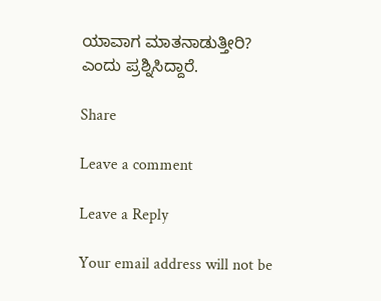ಯಾವಾಗ ಮಾತನಾಡುತ್ತೀರಿ? ಎಂದು ಪ್ರಶ್ನಿಸಿದ್ದಾರೆ.

Share

Leave a comment

Leave a Reply

Your email address will not be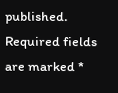published. Required fields are marked *